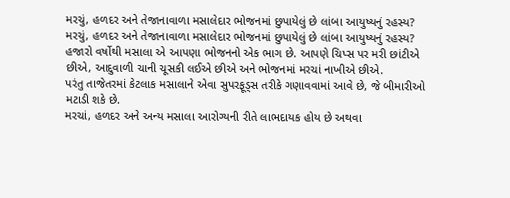મરચું, હળદર અને તેજાનાવાળા મસાલેદાર ભોજનમાં છુપાયેલું છે લાંબા આયુષ્યનું રહસ્ય?
મરચું, હળદર અને તેજાનાવાળા મસાલેદાર ભોજનમાં છુપાયેલું છે લાંબા આયુષ્યનું રહસ્ય?
હજારો વર્ષોથી મસાલા એ આપણા ભોજનનો એક ભાગ છે. આપણે ચિપ્સ પર મરી છાંટીએ છીએ, આદુવાળી ચાની ચૂસકી લઈએ છીએ અને ભોજનમાં મરચાં નાખીએ છીએ.
પરંતુ તાજેતરમાં કેટલાક મસાલાને એવા સુપરફૂડ્સ તરીકે ગણાવવામાં આવે છે, જે બીમારીઓ મટાડી શકે છે.
મરચાં, હળદર અને અન્ય મસાલા આરોગ્યની રીતે લાભદાયક હોય છે અથવા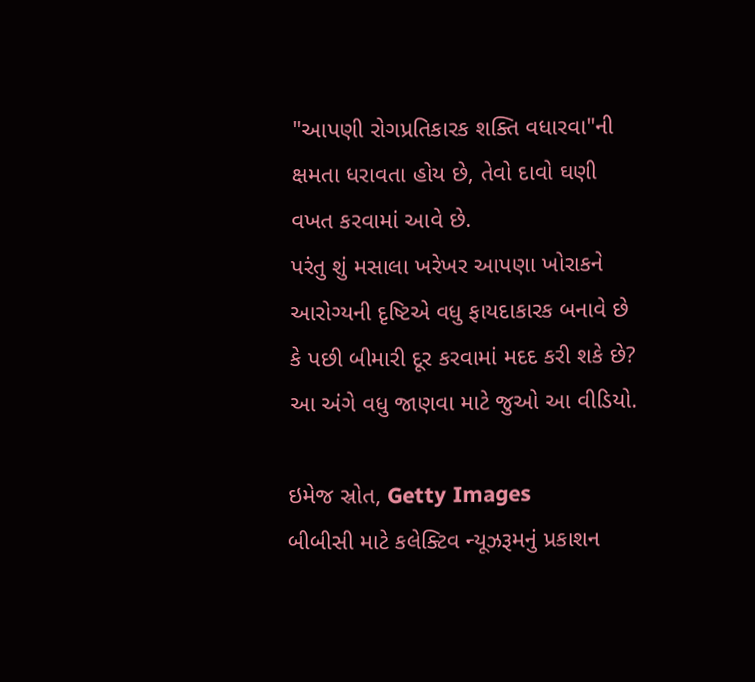"આપણી રોગપ્રતિકારક શક્તિ વધારવા"ની ક્ષમતા ધરાવતા હોય છે, તેવો દાવો ઘણી વખત કરવામાં આવે છે.
પરંતુ શું મસાલા ખરેખર આપણા ખોરાકને આરોગ્યની દૃષ્ટિએ વધુ ફાયદાકારક બનાવે છે કે પછી બીમારી દૂર કરવામાં મદદ કરી શકે છે?
આ અંગે વધુ જાણવા માટે જુઓ આ વીડિયો.

ઇમેજ સ્રોત, Getty Images
બીબીસી માટે કલેક્ટિવ ન્યૂઝરૂમનું પ્રકાશન